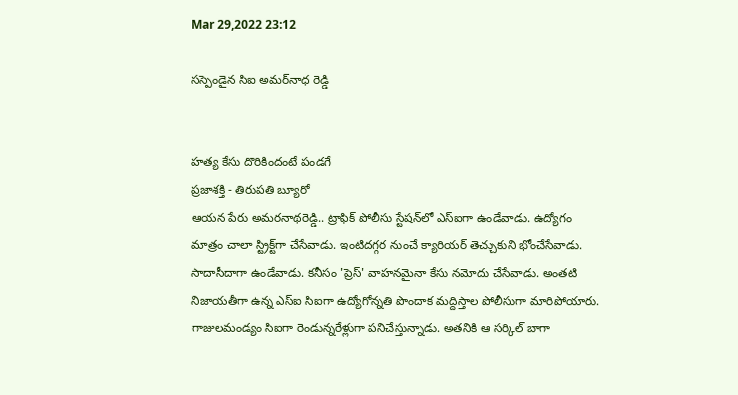Mar 29,2022 23:12

సస్పెండైన సిఐ అమర్‌నాధ రెడ్డి


హత్య కేసు దొరికిందంటే పండగే
ప్రజాశక్తి - తిరుపతి బ్యూరో
ఆయన పేరు అమరనాథరెడ్డి.. ట్రాఫిక్‌ పోలీసు స్టేషన్‌లో ఎస్‌ఐగా ఉండేవాడు. ఉద్యోగం మాత్రం చాలా స్ట్రిక్ట్‌గా చేసేవాడు. ఇంటిదగ్గర నుంచే క్యారియర్‌ తెచ్చుకుని భోంచేసేవాడు. సాదాసీదాగా ఉండేవాడు. కనీసం 'ప్రెస్‌' వాహనమైనా కేసు నమోదు చేసేవాడు. అంతటి నిజాయతీగా ఉన్న ఎస్‌ఐ సిఐగా ఉద్యోగోన్నతి పొందాక మద్దిస్తాల పోలీసుగా మారిపోయారు. గాజులమండ్యం సిఐగా రెండున్నరేళ్లుగా పనిచేస్తున్నాడు. అతనికి ఆ సర్కిల్‌ బాగా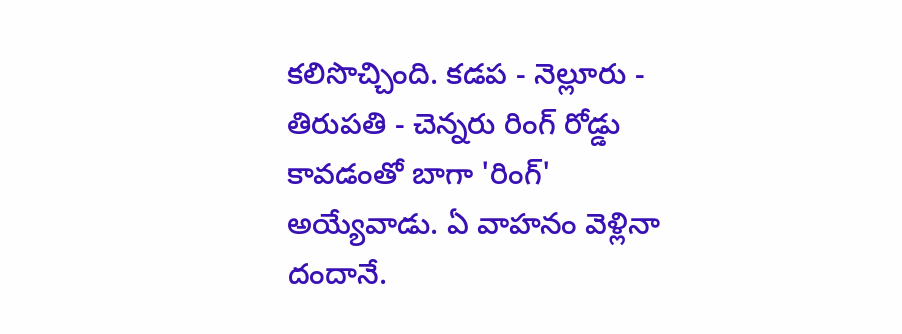కలిసొచ్చింది. కడప - నెల్లూరు - తిరుపతి - చెన్నరు రింగ్‌ రోడ్డు కావడంతో బాగా 'రింగ్‌' అయ్యేవాడు. ఏ వాహనం వెళ్లినా దందానే.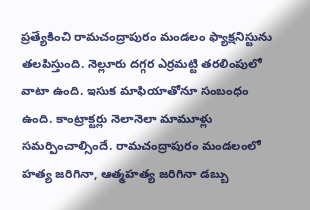ప్రత్యేకించి రామచంద్రాపురం మండలం ఫ్యాక్షనిస్టును తలపిస్తుంది. నెల్లూరు దగ్గర ఎర్రమట్టి తరలింపులో వాటా ఉంది. ఇసుక మాఫియాతోనూ సంబంధం ఉంది. కాంట్రాక్టర్లు నెలానెలా మామూళ్లు సమర్పించాల్సిందే. రామచంద్రాపురం మండలంలో హత్య జరిగినా, ఆత్మహత్య జరిగినా డబ్బు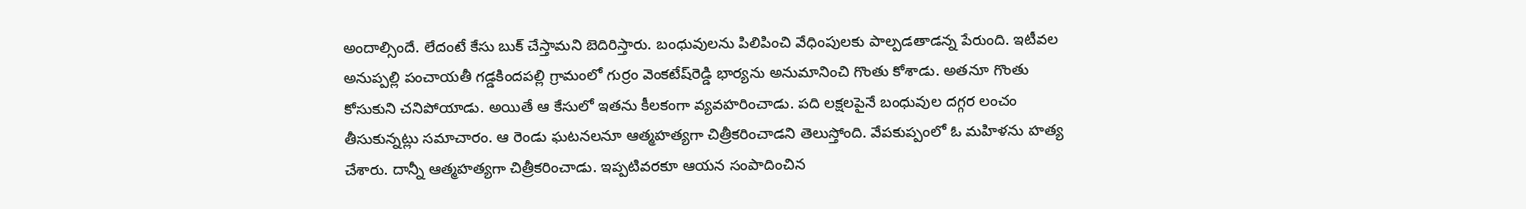అందాల్సిందే. లేదంటే కేసు బుక్‌ చేస్తామని బెదిరిస్తారు. బంధువులను పిలిపించి వేధింపులకు పాల్పడతాడన్న పేరుంది. ఇటీవల అనుప్పల్లి పంచాయతీ గడ్డకిందపల్లి గ్రామంలో గుర్రం వెంకటేష్‌రెడ్డి భార్యను అనుమానించి గొంతు కోశాడు. అతనూ గొంతు కోసుకుని చనిపోయాడు. అయితే ఆ కేసులో ఇతను కీలకంగా వ్యవహరించాడు. పది లక్షలపైనే బంధువుల దగ్గర లంచం తీసుకున్నట్లు సమాచారం. ఆ రెండు ఘటనలనూ ఆత్మహత్యగా చిత్రీకరించాడని తెలుస్తోంది. వేపకుప్పంలో ఓ మహిళను హత్య చేశారు. దాన్నీ ఆత్మహత్యగా చిత్రీకరించాడు. ఇప్పటివరకూ ఆయన సంపాదించిన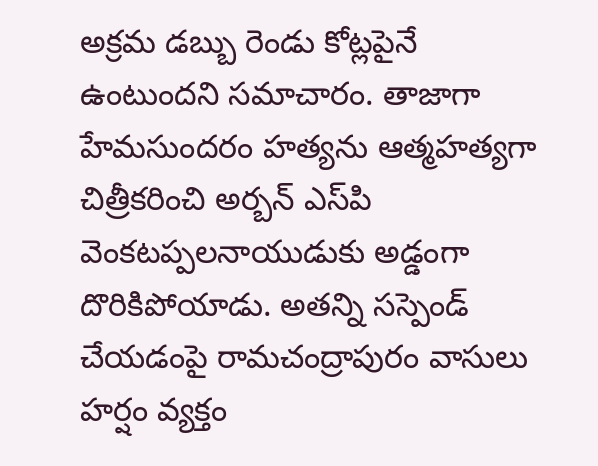అక్రమ డబ్బు రెండు కోట్లపైనే ఉంటుందని సమాచారం. తాజాగా హేమసుందరం హత్యను ఆత్మహత్యగా చిత్రీకరించి అర్బన్‌ ఎస్‌పి వెంకటప్పలనాయుడుకు అడ్డంగా దొరికిపోయాడు. అతన్ని సస్పెండ్‌ చేయడంపై రామచంద్రాపురం వాసులు హర్షం వ్యక్తం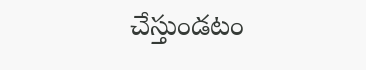చేస్తుండటం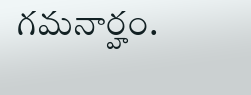గమనార్హం.